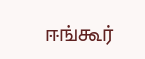ஈங்கூர்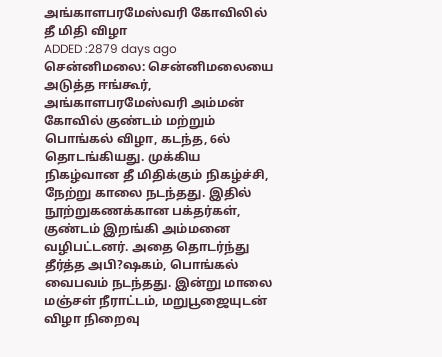அங்காளபரமேஸ்வரி கோவிலில் தீ மிதி விழா
ADDED :2879 days ago
சென்னிமலை: சென்னிமலையை அடுத்த ஈங்கூர், அங்காளபரமேஸ்வரி அம்மன் கோவில் குண்டம் மற்றும் பொங்கல் விழா, கடந்த, 6ல் தொடங்கியது. முக்கிய நிகழ்வான தீ மிதிக்கும் நிகழ்ச்சி, நேற்று காலை நடந்தது. இதில் நூற்றுகணக்கான பக்தர்கள், குண்டம் இறங்கி அம்மனை வழிபட்டனர். அதை தொடர்ந்து தீர்த்த அபி?ஷகம், பொங்கல் வைபவம் நடந்தது. இன்று மாலை மஞ்சள் நீராட்டம், மறுபூஜையுடன் விழா நிறைவு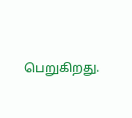பெறுகிறது.